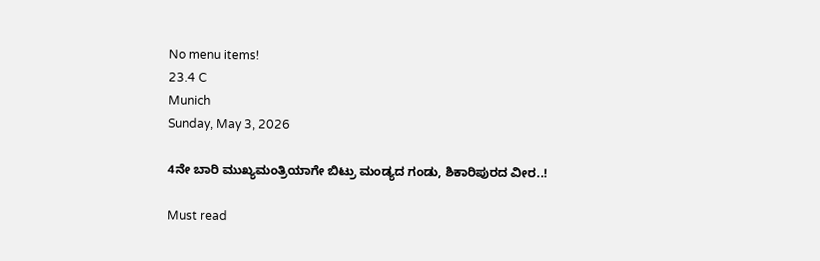No menu items!
23.4 C
Munich
Sunday, May 3, 2026

4ನೇ ಬಾರಿ ಮುಖ್ಯಮಂತ್ರಿಯಾಗೇ ಬಿಟ್ರು ಮಂಡ್ಯದ ಗಂಡು, ಶಿಕಾರಿಪುರದ ವೀರ..!

Must read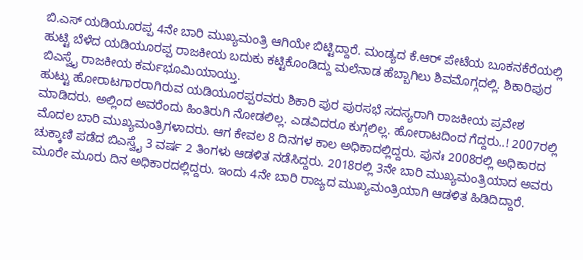ಬಿ.ಎಸ್ ಯಡಿಯೂರಪ್ಪ 4ನೇ ಬಾರಿ ಮುಖ್ಯಮಂತ್ರಿ ಆಗಿಯೇ ಬಿಟ್ಟಿದ್ದಾರೆ. ಮಂಡ್ಯದ ಕೆ.ಆರ್ ಪೇಟೆಯ ಬೂಕನಕೆರೆಯಲ್ಲಿ ಹುಟ್ಟಿ ಬೆಳೆದ ಯಡಿಯೂರಪ್ಪ ರಾಜಕೀಯ ಬದುಕು ಕಟ್ಟಿಕೊಂಡಿದ್ದು ಮಲೆನಾಡ ಹೆಬ್ಬಾಗಿಲು ಶಿವಮೊಗ್ಗದಲ್ಲಿ. ಶಿಕಾರಿಪುರ ಬಿಎಸ್ವೈ ರಾಜಕೀಯ ಕರ್ಮಭೂಮಿಯಾಯ್ತು.
ಹುಟ್ಟು ಹೋರಾಟಗಾರರಾಗಿರುವ ಯಡಿಯೂರಪ್ಪರವರು ಶಿಕಾರಿ ಪುರ ಪುರಸಭೆ ಸದಸ್ಯರಾಗಿ ರಾಜಕೀಯ ಪ್ರವೇಶ ಮಾಡಿದರು. ಅಲ್ಲಿಂದ ಅವರೆಂದು ಹಿಂತಿರುಗಿ ನೋಡಲಿಲ್ಲ. ಎಡವಿದರೂ ಕುಗ್ಗಲಿಲ್ಲ. ಹೋರಾಟದಿಂದ ಗೆದ್ದರು..! 2007ರಲ್ಲಿ ಮೊದಲ ಬಾರಿ ಮುಖ್ಯಮಂತ್ರಿಗಳಾದರು. ಆಗ ಕೇವಲ 8 ದಿನಗಳ ಕಾಲ ಅಧಿಕಾದಲ್ಲಿದ್ದರು. ಪುನಃ 2008ರಲ್ಲಿ ಅಧಿಕಾರದ ಚುಕ್ಕಾಣಿ ಪಡೆದ ಬಿಎಸ್ವೈ 3 ವರ್ಷ 2 ತಿಂಗಳು ಆಡಳಿತ ನಡೆಸಿದ್ದರು. 2018ರಲ್ಲಿ 3ನೇ ಬಾರಿ ಮುಖ್ಯಮಂತ್ರಿಯಾದ ಅವರು ಮೂರೇ ಮೂರು ದಿನ ಅಧಿಕಾರದಲ್ಲಿದ್ದರು. ಇಂದು 4ನೇ ಬಾರಿ ರಾಜ್ಯದ ಮುಖ್ಯಮಂತ್ರಿಯಾಗಿ ಆಡಳಿತ ಹಿಡಿದಿದ್ದಾರೆ.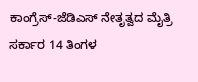ಕಾಂಗ್ರೆಸ್-ಜೆಡಿಎಸ್ ನೇತೃತ್ವದ ಮೈತ್ರಿ ಸರ್ಕಾರ 14 ತಿಂಗಳ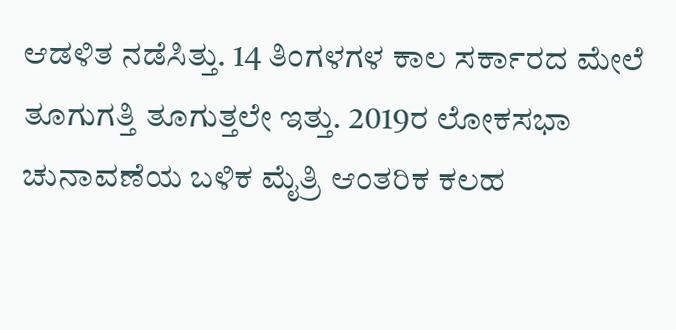ಆಡಳಿತ ನಡೆಸಿತ್ತು. 14 ತಿಂಗಳಗಳ ಕಾಲ ಸರ್ಕಾರದ ಮೇಲೆ ತೂಗುಗತ್ತಿ ತೂಗುತ್ತಲೇ ಇತ್ತು. 2019ರ ಲೋಕಸಭಾ ಚುನಾವಣೆಯ ಬಳಿಕ ಮೈತ್ರಿ ಆಂತರಿಕ ಕಲಹ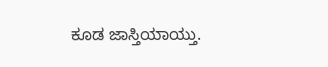ಕೂಡ ಜಾಸ್ತಿಯಾಯ್ತು.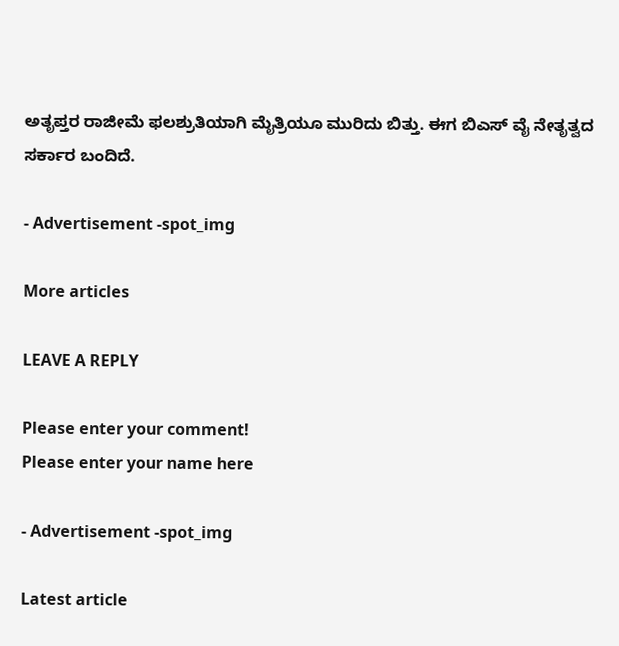ಅತೃಪ್ತರ ರಾಜೀಮೆ ಫಲಶ್ರುತಿಯಾಗಿ ಮೈತ್ರಿಯೂ ಮುರಿದು ಬಿತ್ತು. ಈಗ ಬಿಎಸ್ ವೈ ನೇತೃತ್ವದ ಸರ್ಕಾರ ಬಂದಿದೆ.

- Advertisement -spot_img

More articles

LEAVE A REPLY

Please enter your comment!
Please enter your name here

- Advertisement -spot_img

Latest article